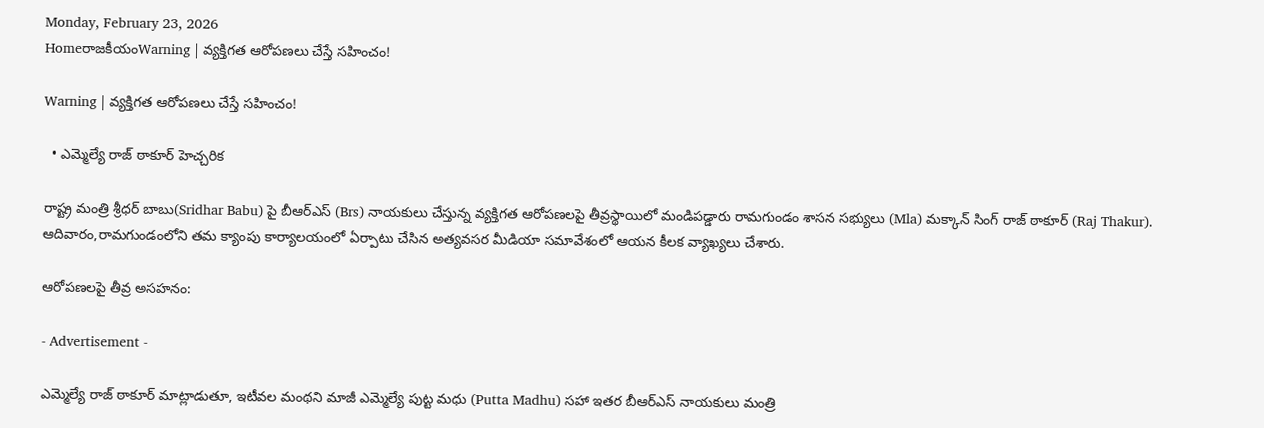Monday, February 23, 2026
HomeరాజకీయంWarning | వ్యక్తిగత ఆరోపణలు చేస్తే సహించం!

Warning | వ్యక్తిగత ఆరోపణలు చేస్తే సహించం!

  • ఎమ్మెల్యే రాజ్ ఠాకూర్ హెచ్చరిక

రాష్ట్ర మంత్రి శ్రీధర్ బాబు(Sridhar Babu) పై బీఆర్‌ఎస్ (Brs) నాయకులు చేస్తున్న వ్యక్తిగత ఆరోపణలపై తీవ్రస్థాయిలో మండిపడ్డారు రామగుండం శాసన సభ్యులు (Mla) మక్కాన్ సింగ్ రాజ్ ఠాకూర్ (Raj Thakur). ఆదివారం,రామగుండంలోని తమ క్యాంపు కార్యాలయంలో ఏర్పాటు చేసిన అత్యవసర మీడియా సమావేశంలో ఆయన కీలక వ్యాఖ్యలు చేశారు.

ఆరోపణలపై తీవ్ర అసహనం:

- Advertisement -

ఎమ్మెల్యే రాజ్ ఠాకూర్ మాట్లాడుతూ, ఇటీవల మంథని మాజీ ఎమ్మెల్యే పుట్ట మధు (Putta Madhu) సహా ఇతర బీఆర్‌ఎస్ నాయకులు మంత్రి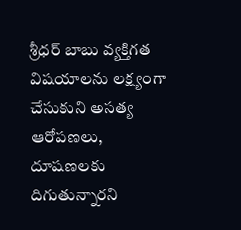శ్రీధర్ బాబు వ్యక్తిగత విషయాలను లక్ష్యంగా చేసుకుని అసత్య ఆరోపణలు, దూషణలకు దిగుతున్నారని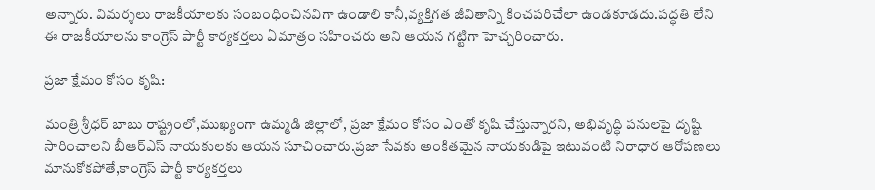అన్నారు. విమర్శలు రాజకీయాలకు సంబంధించినవిగా ఉండాలి కానీ,వ్యక్తిగత జీవితాన్ని కించపరిచేలా ఉండకూడదు.పద్ధతి లేని ఈ రాజకీయాలను కాంగ్రెస్ పార్టీ కార్యకర్తలు ఏమాత్రం సహించరు అని ఆయన గట్టిగా హెచ్చరించారు.

ప్రజా క్షేమం కోసం కృషి:

మంత్రి శ్రీధర్ బాబు రాష్ట్రంలో,ముఖ్యంగా ఉమ్మడి జిల్లాలో, ప్రజా క్షేమం కోసం ఎంతో కృషి చేస్తున్నారని, అభివృద్ధి పనులపై దృష్టి సారించాలని బీఆర్‌ఎస్ నాయకులకు ఆయన సూచించారు.ప్రజా సేవకు అంకితమైన నాయకుడిపై ఇటువంటి నిరాధార ఆరోపణలు మానుకోకపోతే,కాంగ్రెస్ పార్టీ కార్యకర్తలు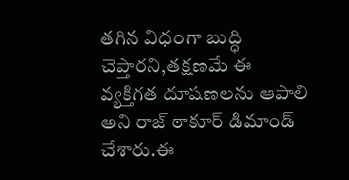తగిన విధంగా బుద్ధి చెప్తారని,తక్షణమే ఈ వ్యక్తిగత దూషణలను ఆపాలి అని రాజ్ ఠాకూర్ డిమాండ్ చేశారు.ఈ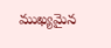ముఖ్యమైన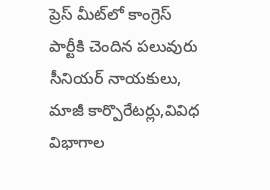ప్రెస్ మీట్‌లో కాంగ్రెస్ పార్టీకి చెందిన పలువురు సీనియర్ నాయకులు, మాజీ కార్పొరేటర్లు,వివిధ విభాగాల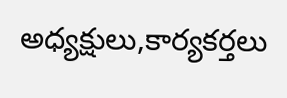అధ్యక్షులు,కార్యకర్తలు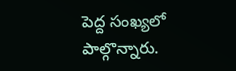పెద్ద సంఖ్యలో పాల్గొన్నారు.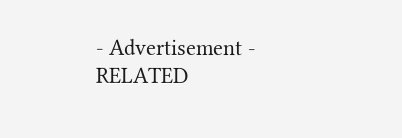- Advertisement -
RELATED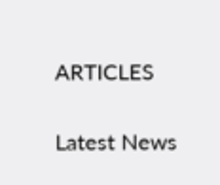ARTICLES

Latest News